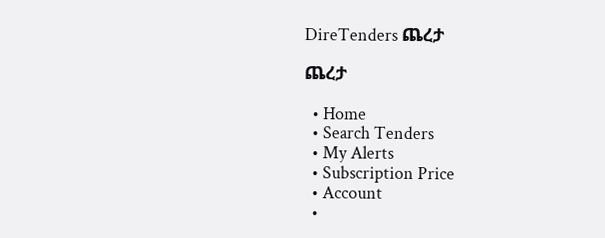DireTenders ጨረታ

ጨረታ

  • Home
  • Search Tenders
  • My Alerts
  • Subscription Price
  • Account
  •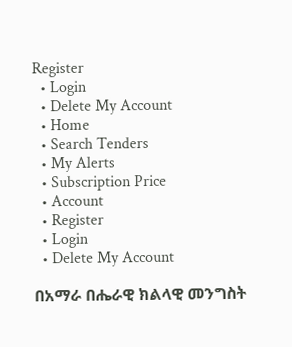Register
  • Login
  • Delete My Account
  • Home
  • Search Tenders
  • My Alerts
  • Subscription Price
  • Account
  • Register
  • Login
  • Delete My Account

በአማራ በሔራዊ ክልላዊ መንግስት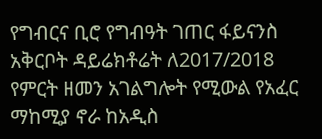የግብርና ቢሮ የግብዓት ገጠር ፋይናንስ አቅርቦት ዳይሬክቶሬት ለ2017/2018 የምርት ዘመን አገልግሎት የሚውል የአፈር ማከሚያ ኖራ ከአዲስ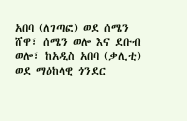አበባ (ለገጣፎ) ወደ ሰሜን ሸዋ፣ ሰሜን ወሎ እና ደቡብ ወሎ፣ ከአዲስ አበባ (ቃሊቲ) ወደ ማዕከላዊ ጎንደር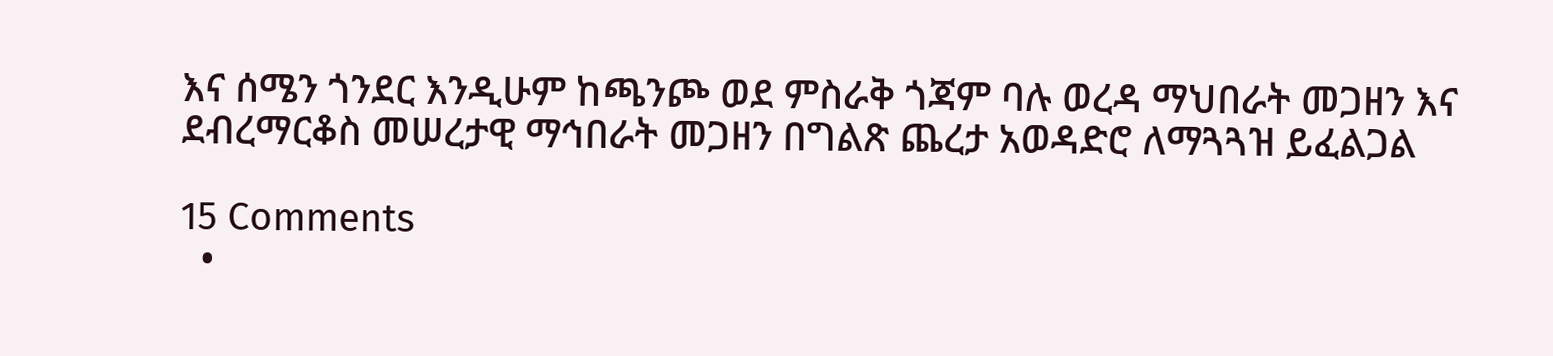እና ሰሜን ጎንደር እንዲሁም ከጫንጮ ወደ ምስራቅ ጎጃም ባሉ ወረዳ ማህበራት መጋዘን እና ደብረማርቆስ መሠረታዊ ማኅበራት መጋዘን በግልጽ ጨረታ አወዳድሮ ለማጓጓዝ ይፈልጋል

15 Comments
  •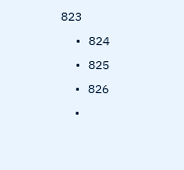823
  • 824
  • 825
  • 826
  •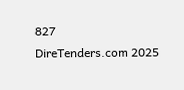827
DireTenders.com 2025